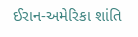ઈરાન-અમેરિકા શાંતિ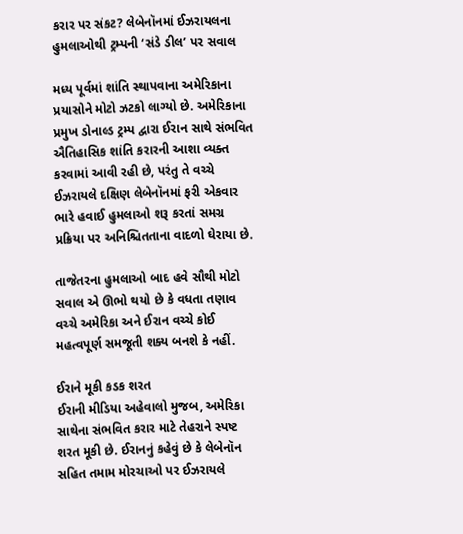કરાર પર સંકટ? લેબેનૉનમાં ઈઝરાયલના હુમલાઓથી ટ્રમ્પની ‘સંડે ડીલ’ પર સવાલ

મધ્ય પૂર્વમાં શાંતિ સ્થાપવાના અમેરિકાના પ્રયાસોને મોટો ઝટકો લાગ્યો છે. અમેરિકાના પ્રમુખ ડોનાલ્ડ ટ્રમ્પ દ્વારા ઈરાન સાથે સંભવિત ઐતિહાસિક શાંતિ કરારની આશા વ્યક્ત કરવામાં આવી રહી છે, પરંતુ તે વચ્ચે ઈઝરાયલે દક્ષિણ લેબેનૉનમાં ફરી એકવાર ભારે હવાઈ હુમલાઓ શરૂ કરતાં સમગ્ર પ્રક્રિયા પર અનિશ્ચિતતાના વાદળો ઘેરાયા છે.

તાજેતરના હુમલાઓ બાદ હવે સૌથી મોટો સવાલ એ ઊભો થયો છે કે વધતા તણાવ વચ્ચે અમેરિકા અને ઈરાન વચ્ચે કોઈ મહત્વપૂર્ણ સમજૂતી શક્ય બનશે કે નહીં.

ઈરાને મૂકી કડક શરત
ઈરાની મીડિયા અહેવાલો મુજબ, અમેરિકા સાથેના સંભવિત કરાર માટે તેહરાને સ્પષ્ટ શરત મૂકી છે. ઈરાનનું કહેવું છે કે લેબેનૉન સહિત તમામ મોરચાઓ પર ઈઝરાયલે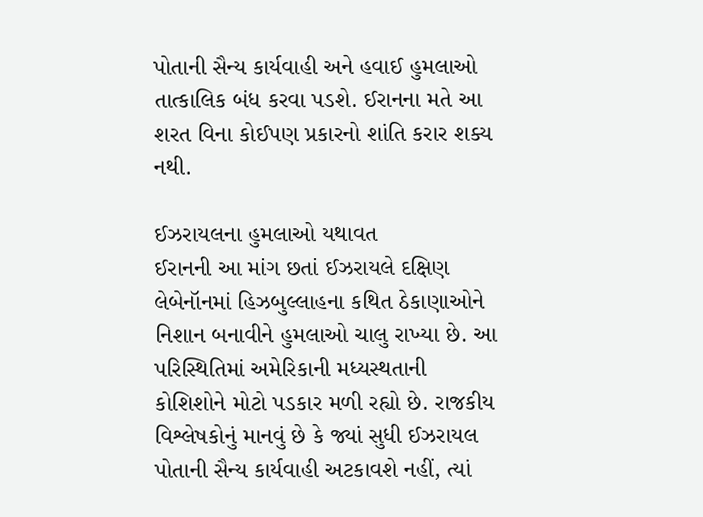પોતાની સૈન્ય કાર્યવાહી અને હવાઈ હુમલાઓ તાત્કાલિક બંધ કરવા પડશે. ઈરાનના મતે આ શરત વિના કોઈપણ પ્રકારનો શાંતિ કરાર શક્ય નથી.

ઈઝરાયલના હુમલાઓ યથાવત
ઈરાનની આ માંગ છતાં ઈઝરાયલે દક્ષિણ લેબેનૉનમાં હિઝબુલ્લાહના કથિત ઠેકાણાઓને નિશાન બનાવીને હુમલાઓ ચાલુ રાખ્યા છે. આ પરિસ્થિતિમાં અમેરિકાની મધ્યસ્થતાની કોશિશોને મોટો પડકાર મળી રહ્યો છે. રાજકીય વિશ્લેષકોનું માનવું છે કે જ્યાં સુધી ઈઝરાયલ પોતાની સૈન્ય કાર્યવાહી અટકાવશે નહીં, ત્યાં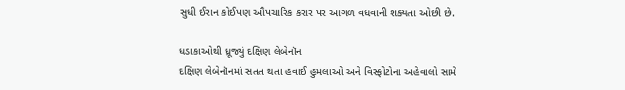સુધી ઈરાન કોઈપણ ઔપચારિક કરાર પર આગળ વધવાની શક્યતા ઓછી છે.

ધડાકાઓથી ધ્રૂજ્યું દક્ષિણ લેબેનૉન
દક્ષિણ લેબેનૉનમાં સતત થતા હવાઈ હુમલાઓ અને વિસ્ફોટોના અહેવાલો સામે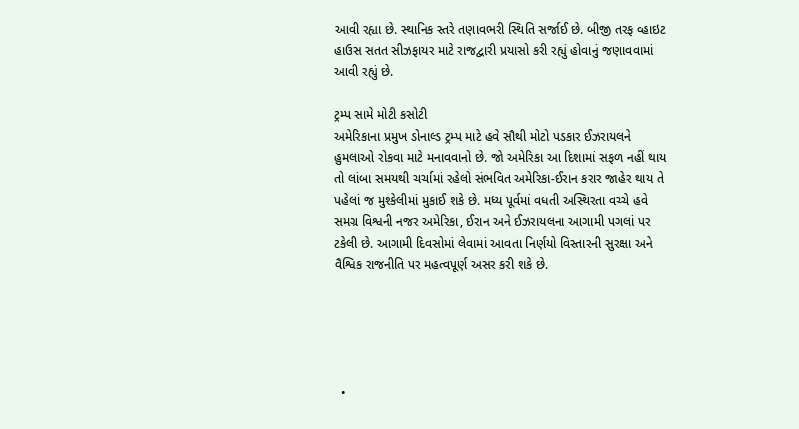આવી રહ્યા છે. સ્થાનિક સ્તરે તણાવભરી સ્થિતિ સર્જાઈ છે. બીજી તરફ વ્હાઇટ હાઉસ સતત સીઝફાયર માટે રાજદ્વારી પ્રયાસો કરી રહ્યું હોવાનું જણાવવામાં આવી રહ્યું છે.

ટ્રમ્પ સામે મોટી કસોટી
અમેરિકાના પ્રમુખ ડોનાલ્ડ ટ્રમ્પ માટે હવે સૌથી મોટો પડકાર ઈઝરાયલને હુમલાઓ રોકવા માટે મનાવવાનો છે. જો અમેરિકા આ દિશામાં સફળ નહીં થાય તો લાંબા સમયથી ચર્ચામાં રહેલો સંભવિત અમેરિકા-ઈરાન કરાર જાહેર થાય તે પહેલાં જ મુશ્કેલીમાં મુકાઈ શકે છે. મધ્ય પૂર્વમાં વધતી અસ્થિરતા વચ્ચે હવે સમગ્ર વિશ્વની નજર અમેરિકા, ઈરાન અને ઈઝરાયલના આગામી પગલાં પર ટકેલી છે. આગામી દિવસોમાં લેવામાં આવતા નિર્ણયો વિસ્તારની સુરક્ષા અને વૈશ્વિક રાજનીતિ પર મહત્વપૂર્ણ અસર કરી શકે છે.





  •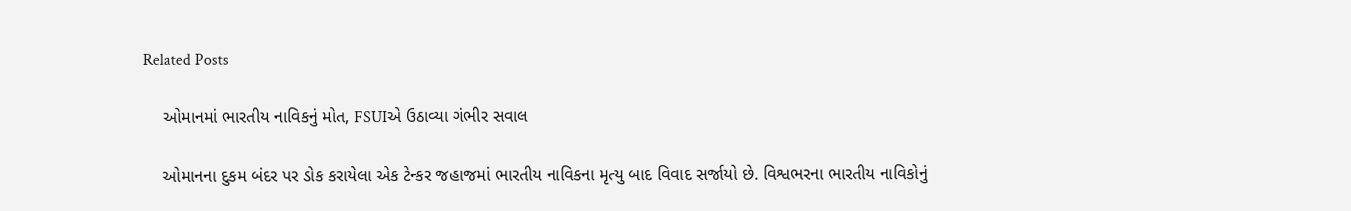Related Posts

    ઓમાનમાં ભારતીય નાવિકનું મોત, FSUIએ ઉઠાવ્યા ગંભીર સવાલ

    ઓમાનના દુકમ બંદર પર ડોક કરાયેલા એક ટેન્કર જહાજમાં ભારતીય નાવિકના મૃત્યુ બાદ વિવાદ સર્જાયો છે. વિશ્વભરના ભારતીય નાવિકોનું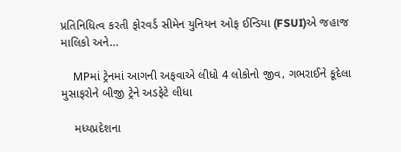પ્રતિનિધિત્વ કરતી ફોરવર્ડ સીમેન યુનિયન ઓફ ઈન્ડિયા (FSUI)એ જહાજ માલિકો અને…

    MPમાં ટ્રેનમાં આગની અફવાએ લીધો 4 લોકોનો જીવ, ગભરાઈને કૂદેલા મુસાફરોને બીજી ટ્રેને અડફેટે લીધા

    મધ્યપ્રદેશના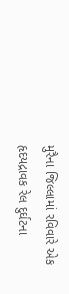મુરૈના જિલ્લામાં રવિવારે એક હૃદયદ્રાવક રેલ દુર્ઘટના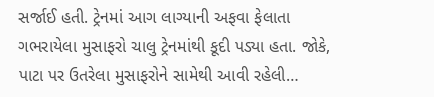સર્જાઈ હતી. ટ્રેનમાં આગ લાગ્યાની અફવા ફેલાતા ગભરાયેલા મુસાફરો ચાલુ ટ્રેનમાંથી કૂદી પડ્યા હતા. જોકે, પાટા પર ઉતરેલા મુસાફરોને સામેથી આવી રહેલી…